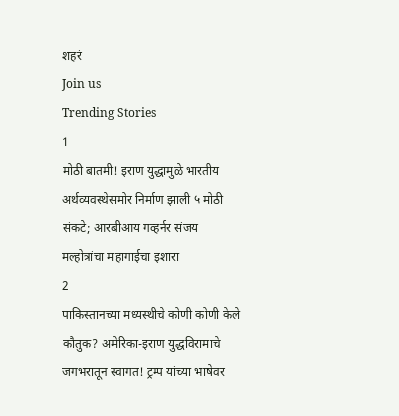शहरं
Join us
Trending Stories
1
मोठी बातमी! इराण युद्धामुळे भारतीय अर्थव्यवस्थेसमोर निर्माण झाली ५ मोठी संकटे; आरबीआय गव्हर्नर संजय मल्होत्रांचा महागाईचा इशारा
2
पाकिस्तानच्या मध्यस्थीचे कोणी कोणी केले कौतुक? अमेरिका-इराण युद्धविरामाचे जगभरातून स्वागत! ट्रम्प यांच्या भाषेवर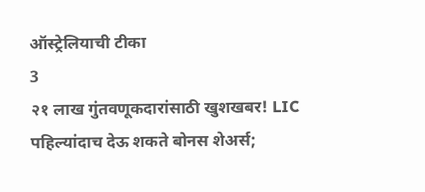ऑस्ट्रेलियाची टीका
3
२१ लाख गुंतवणूकदारांसाठी खुशखबर! LIC पहिल्यांदाच देऊ शकते बोनस शेअर्स;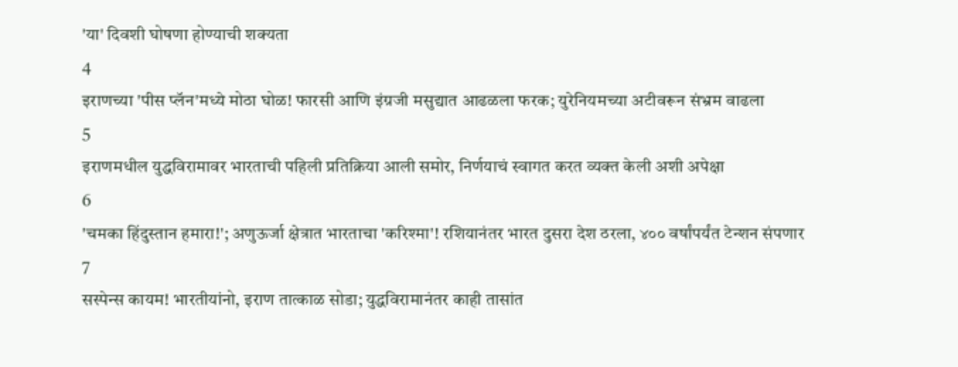'या' दिवशी घोषणा होण्याची शक्यता
4
इराणच्या 'पीस प्लॅन'मध्ये मोठा घोळ! फारसी आणि इंग्रजी मसुद्यात आढळला फरक; युरेनियमच्या अटीवरून संभ्रम वाढला
5
इराणमधील युद्धविरामावर भारताची पहिली प्रतिक्रिया आली समोर, निर्णयाचं स्वागत करत व्यक्त केली अशी अपेक्षा
6
'चमका हिंदुस्तान हमारा!'; अणुऊर्जा क्षेत्रात भारताचा 'करिश्मा'! रशियानंतर भारत दुसरा देश ठरला, ४०० वर्षांपर्यंत टेन्शन संपणार
7
सस्पेन्स कायम! भारतीयांनो, इराण तात्काळ सोडा; युद्धविरामानंतर काही तासांत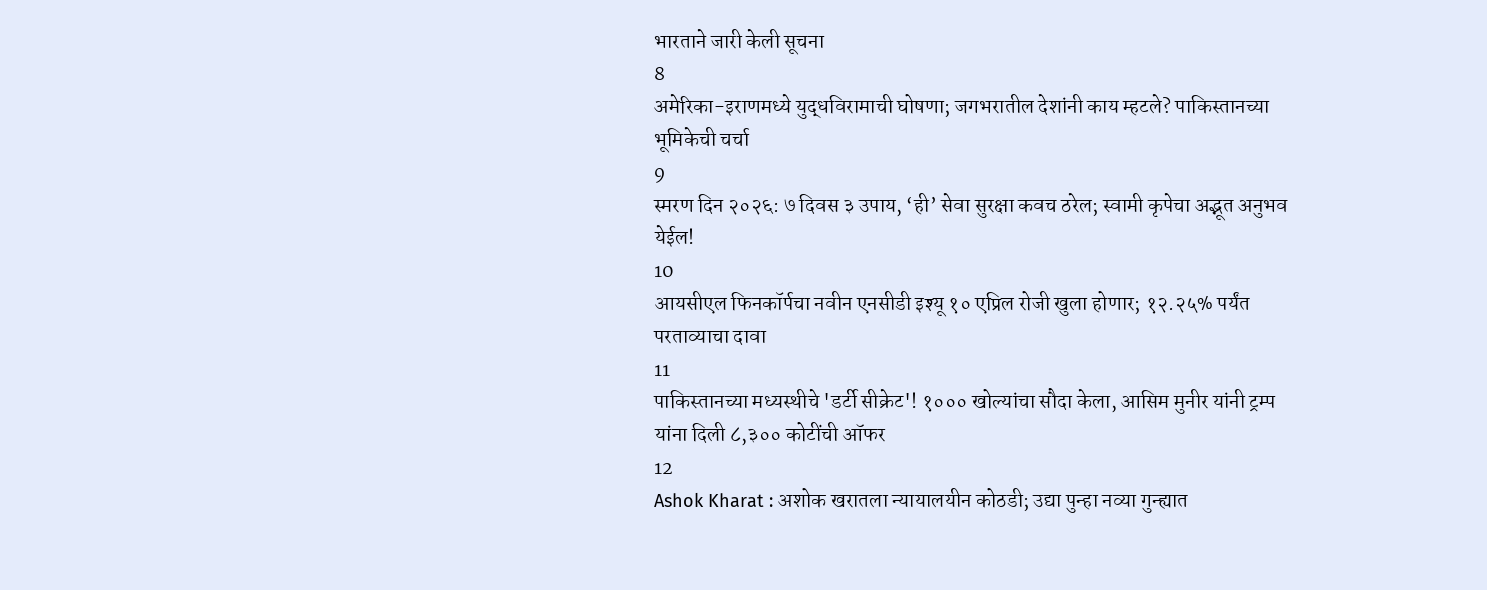भारताने जारी केली सूचना
8
अमेरिका-इराणमध्ये युद्धविरामाची घोषणा; जगभरातील देशांनी काय म्हटले? पाकिस्तानच्या भूमिकेची चर्चा
9
स्मरण दिन २०२६: ७ दिवस ३ उपाय, ‘ही’ सेवा सुरक्षा कवच ठरेल; स्वामी कृपेचा अद्भूत अनुभव येईल!
10
आयसीएल फिनकॉर्पचा नवीन एनसीडी इश्यू १० एप्रिल रोजी खुला होणार; १२.२५% पर्यंत परताव्याचा दावा
11
पाकिस्तानच्या मध्यस्थीचे 'डर्टी सीक्रेट'! १००० खोल्यांचा सौदा केला, आसिम मुनीर यांनी ट्रम्प यांना दिली ८,३०० कोटींची ऑफर
12
Ashok Kharat : अशोक खरातला न्यायालयीन कोठडी; उद्या पुन्हा नव्या गुन्ह्यात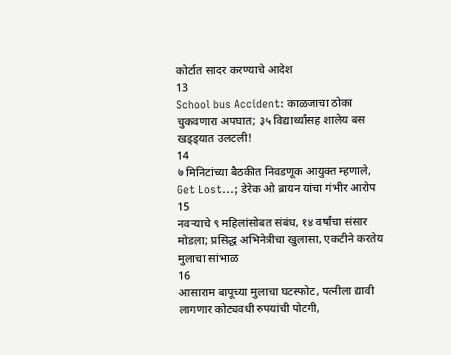कोर्टात सादर करण्याचे आदेश
13
School bus Accident: काळजाचा ठोका चुकवणारा अपघात; ३५ विद्यार्थ्यांसह शालेय बस खड्ड्यात उलटली!
14
७ मिनिटांच्या बैठकीत निवडणूक आयुक्त म्हणाले, Get Lost...; डेरेक ओ ब्रायन यांचा गंभीर आरोप
15
नवऱ्याचे ९ महिलांसोबत संबंध, १४ वर्षांचा संसार मोडला; प्रसिद्ध अभिनेत्रीचा खुलासा, एकटीने करतेय मुलाचा सांभाळ
16
आसाराम बापूच्या मुलाचा घटस्फोट, पत्नीला द्यावी लागणार कोट्यवधी रुपयांची पोटगी,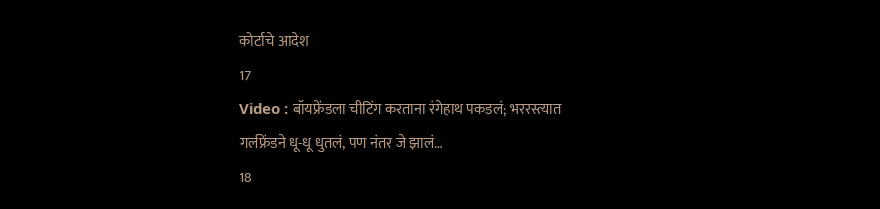कोर्टाचे आदेश
17
Video : बॉयफ्रेंडला चीटिंग करताना रंगेहाथ पकडलं; भररस्त्यात गर्लफ्रेंडने धू-धू धुतलं, पण नंतर जे झालं…
18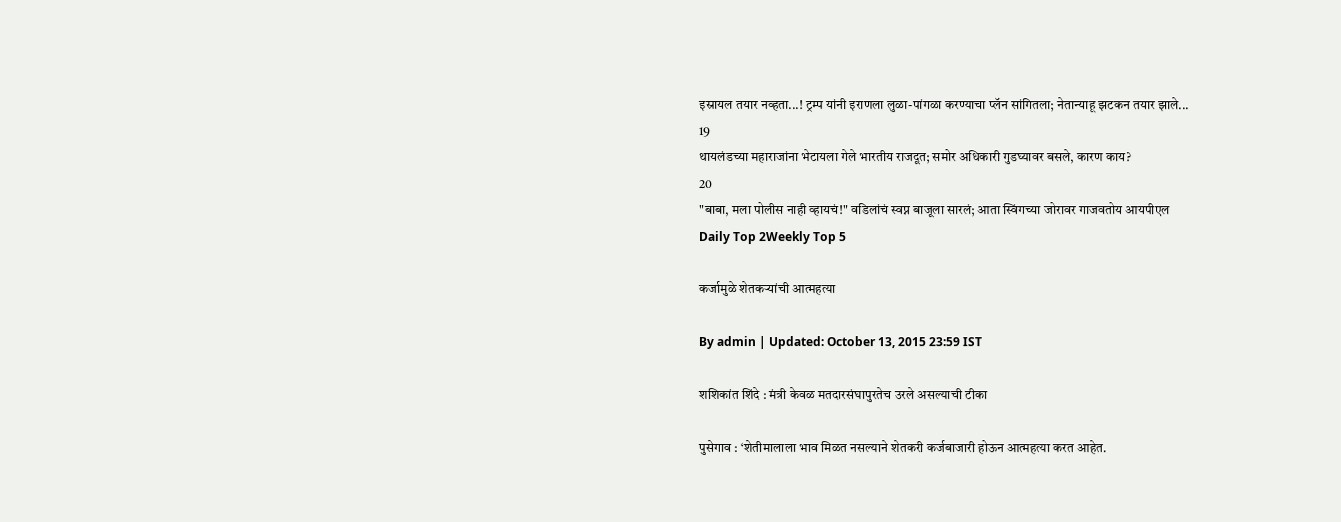इस्रायल तयार नव्हता...! ट्रम्प यांनी इराणला लुळा-पांगळा करण्याचा प्लॅन सांगितला; नेतान्याहू झटकन तयार झाले...
19
थायलंडच्या महाराजांना भेटायला गेले भारतीय राजदूत; समोर अधिकारी गुडघ्यावर बसले, कारण काय?
20
"बाबा, मला पोलीस नाही व्हायचं!" वडिलांचं स्वप्न बाजूला सारलं; आता स्विंगच्या जोरावर गाजवतोय आयपीएल
Daily Top 2Weekly Top 5

कर्जामुळे शेतकऱ्यांची आत्महत्या

By admin | Updated: October 13, 2015 23:59 IST

शशिकांत शिंदे : मंत्री केवळ मतदारसंघापुरतेच उरले असल्याची टीका

पुसेगाव : ‘शेतीमालाला भाव मिळत नसल्याने शेतकरी कर्जबाजारी होऊन आत्महत्या करत आहेत.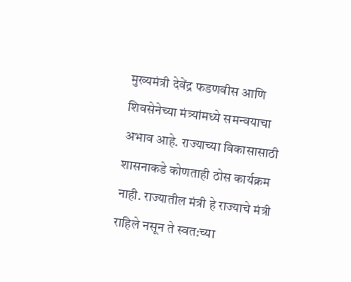मुख्यमंत्री देवेंद्र फडणवीस आणि शिवसेनेच्या मंत्र्यांमध्ये समन्वयाचा अभाव आहे. राज्याच्या विकासासाठी शासनाकडे कोणताही ठोस कार्यक्रम नाही. राज्यातील मंत्री हे राज्याचे मंत्री राहिले नसून ते स्वत:च्या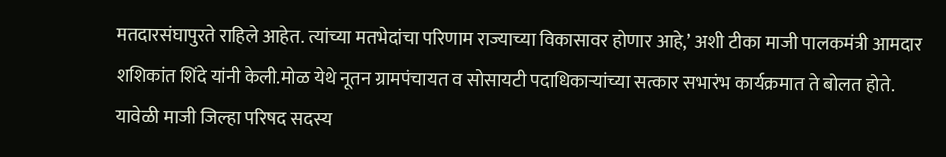मतदारसंघापुरते राहिले आहेत. त्यांच्या मतभेदांचा परिणाम राज्याच्या विकासावर होणार आहे,’ अशी टीका माजी पालकमंत्री आमदार शशिकांत शिंदे यांनी केली.मोळ येथे नूतन ग्रामपंचायत व सोसायटी पदाधिकाऱ्यांच्या सत्कार सभारंभ कार्यक्रमात ते बोलत होते. यावेळी माजी जिल्हा परिषद सदस्य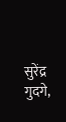सुरेंद्र गुदगे,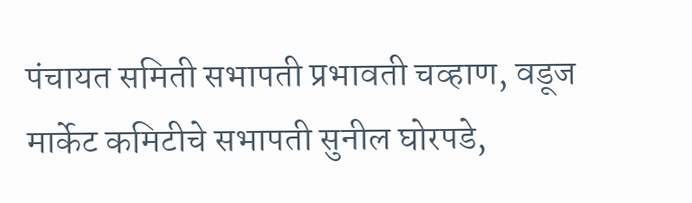पंचायत समिती सभापती प्रभावती चव्हाण, वडूज मार्केट कमिटीचे सभापती सुनील घोरपडे,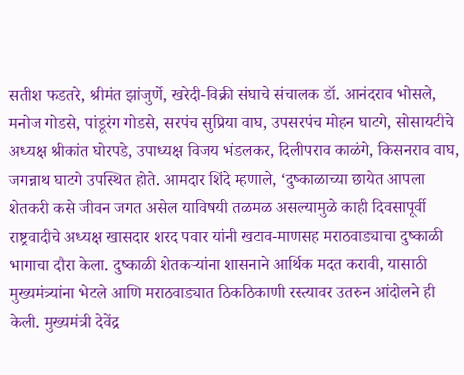सतीश फडतरे, श्रीमंत झांजुर्णे, खरेदी-विक्री संघाचे संचालक डॉ. आनंदराव भोसले, मनोज गोडसे, पांडूरंग गोडसे, सरपंच सुप्रिया वाघ, उपसरपंच मोहन घाटगे, सोसायटीचे अध्यक्ष श्रीकांत घोरपडे, उपाध्यक्ष विजय भंडलकर, दिलीपराव काळंगे, किसनराव वाघ, जगन्नाथ घाटगे उपस्थित होते. आमदार शिंदे म्हणाले, ‘दुष्काळाच्या छायेत आपला शेतकरी कसे जीवन जगत असेल याविषयी तळमळ असल्यामुळे काही दिवसापूर्वी राष्ट्रवादीचे अध्यक्ष खासदार शरद पवार यांनी खटाव-माणसह मराठवाड्याचा दुष्काळी भागाचा दौरा केला. दुष्काळी शेतकऱ्यांना शासनाने आर्थिक मदत करावी, यासाठी मुख्यमंत्र्यांना भेटले आणि मराठवाड्यात ठिकठिकाणी रस्त्यावर उतरुन आंदोलने ही केली. मुख्यमंत्री देवेंद्र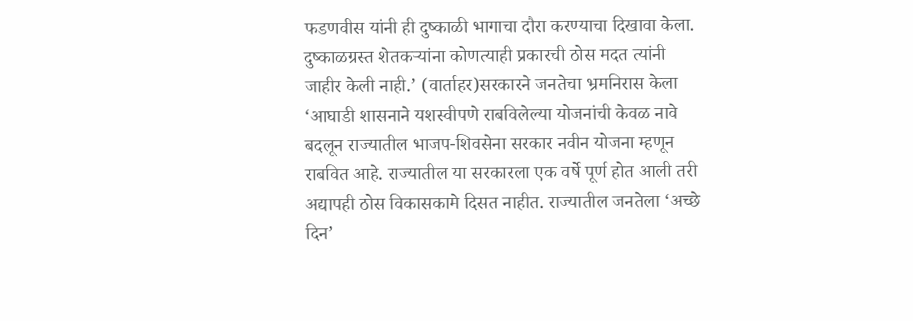फडणवीस यांनी ही दुष्काळी भागाचा दौरा करण्याचा दिखावा केला. दुष्काळग्रस्त शेतकऱ्यांना कोणत्याही प्रकारची ठोस मदत त्यांनी जाहीर केली नाही.’ (वार्ताहर)सरकारने जनतेचा भ्रमनिरास केला ‘आघाडी शासनाने यशस्वीपणे राबविलेल्या योजनांची केवळ नावे बदलून राज्यातील भाजप-शिवसेना सरकार नवीन योजना म्हणून राबवित आहे. राज्यातील या सरकारला एक वर्षे पूर्ण होत आली तरी अद्यापही ठोस विकासकामे दिसत नाहीत. राज्यातील जनतेला ‘अच्छे दिन’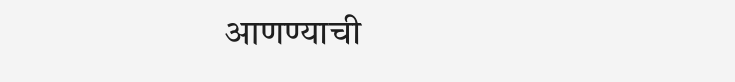आणण्याची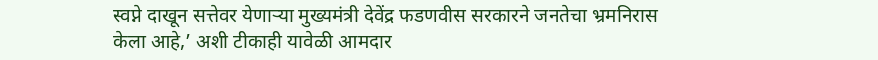स्वप्ने दाखून सत्तेवर येणाऱ्या मुख्यमंत्री देवेंद्र फडणवीस सरकारने जनतेचा भ्रमनिरास केला आहे,’ अशी टीकाही यावेळी आमदार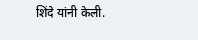शिंदे यांनी केली.